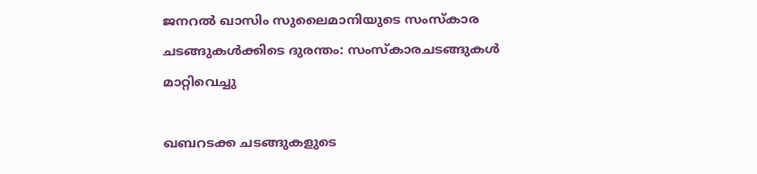ജനറല്‍ ഖാസിം സുലൈമാനിയുടെ സംസ്കാര ചടങ്ങുകള്‍ക്കിടെ ദുരന്തം: സംസ്‌കാരചടങ്ങുകള്‍ മാറ്റിവെച്ചു

ഖബറടക്ക ചടങ്ങുകളുടെ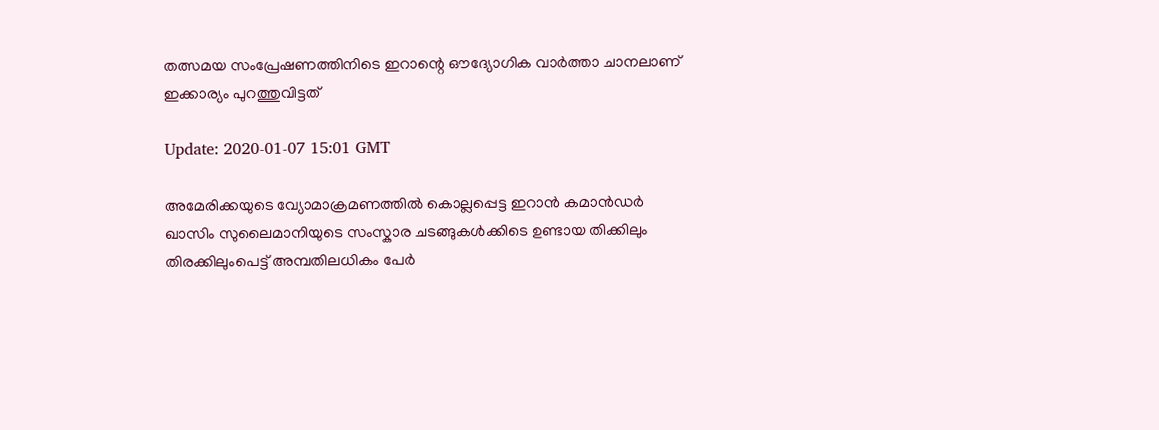തത്സമയ സംപ്രേഷണത്തിനിടെ ഇറാന്റെ ഔദ്യോഗിക വാർത്താ ചാനലാണ് ഇക്കാര്യം പുറത്തുവിട്ടത്

Update: 2020-01-07 15:01 GMT

അമേരിക്കയുടെ വ്യോമാക്രമണത്തില്‍ കൊല്ലപ്പെട്ട ഇറാൻ കമാൻഡർ ഖാസിം സുലൈമാനിയുടെ സംസ്കാര ചടങ്ങുകള്‍ക്കിടെ ഉണ്ടായ തിക്കിലും തിരക്കിലുംപെട്ട് അമ്പതിലധികം പേര്‍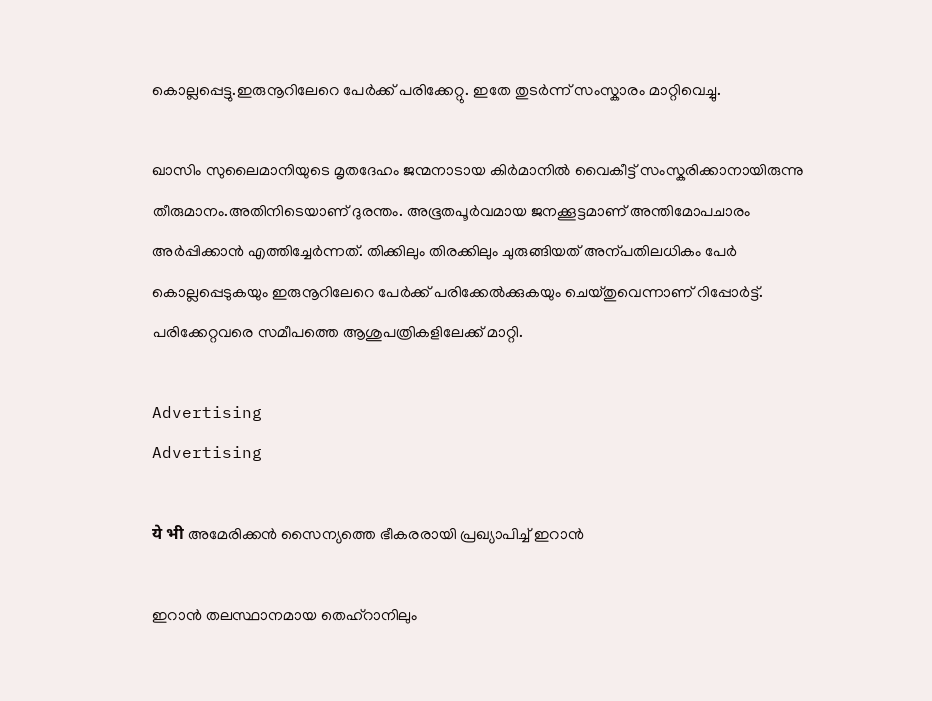കൊല്ലപ്പെട്ടു.ഇരുനൂറിലേറെ പേർക്ക് പരിക്കേറ്റു. ഇതേ തുടർന്ന് സംസ്കാരം മാറ്റിവെച്ചു.

ഖാസിം സുലൈമാനിയുടെ മൃതദേഹം ജന്മനാടായ കിര്‍മാനിൽ വൈകീട്ട് സംസ്കരിക്കാനായിരുന്നു തീരുമാനം.അതിനിടെയാണ് ദുരന്തം. അഭൂതപൂർവമായ ജനക്കൂട്ടമാണ് അന്തിമോപചാരം അ‌ർപ്പിക്കാൻ എത്തിച്ചേർന്നത്. തിക്കിലും തിരക്കിലും ചുരുങ്ങിയത് അന്പതിലധികം പേര്‍ കൊല്ലപ്പെടുകയും ഇരുനൂറിലേറെ പേർക്ക് പരിക്കേൽക്കുകയും ചെയ്തുവെന്നാണ് റിപ്പോർട്ട്. പരിക്കേറ്റവരെ സമീപത്തെ ആശുപത്രികളിലേക്ക് മാറ്റി.

Advertising
Advertising

ये भी അമേരിക്കന്‍ സൈന്യത്തെ ഭീകരരായി പ്രഖ്യാപിച്ച് ഇറാന്‍

ഇറാന്‍ തലസ്ഥാനമായ തെഹ്റാനിലും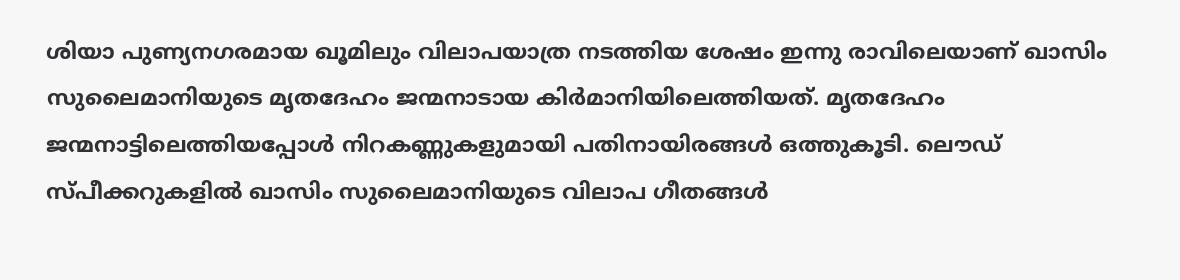ശിയാ പുണ്യനഗരമായ ഖൂമിലും വിലാപയാത്ര നടത്തിയ ശേഷം ഇന്നു രാവിലെയാണ് ഖാസിം സുലൈമാനിയുടെ മൃതദേഹം ജന്മനാടായ കിര്‍മാനിയിലെത്തിയത്. മൃതദേഹം ജന്മനാട്ടിലെത്തിയപ്പോള്‍ നിറകണ്ണുകളുമായി പതിനായിരങ്ങള്‍ ഒത്തുകൂടി. ലൌഡ് സ്പീക്കറുകളില്‍ ഖാസിം സുലൈമാനിയുടെ വിലാപ ഗീതങ്ങള്‍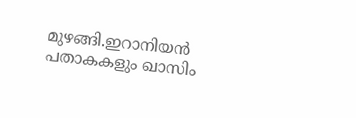മുഴങ്ങി.ഇറാനിയന്‍ പതാകകളും ഖാസിം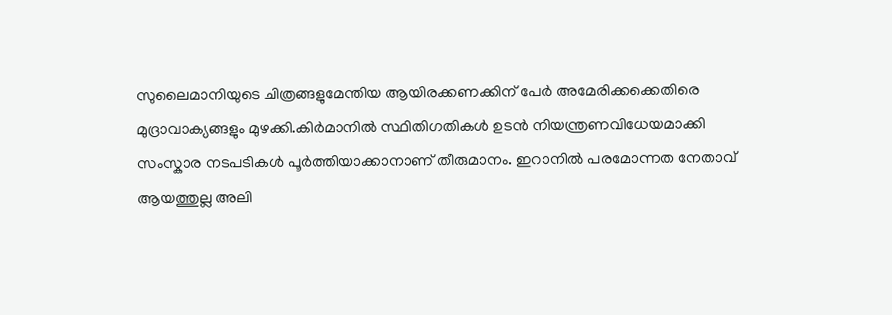സുലൈമാനിയുടെ ചിത്രങ്ങളുമേന്തിയ ആയിരക്കണക്കിന് പേര്‍ അമേരിക്കക്കെതിരെ മുദ്രാവാക്യങ്ങളും മുഴക്കി.കിർമാനിൽ സ്ഥിതിഗതികൾ ഉടൻ നിയന്ത്രണവിധേയമാക്കി സംസ്കാര നടപടികൾ പൂർത്തിയാക്കാനാണ് തീരുമാനം. ഇറാനില്‍ പരമോന്നത നേതാവ് ആയത്തുല്ല അലി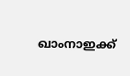ഖാംനാഇക്ക്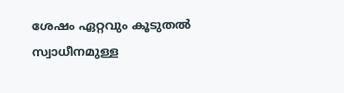ശേഷം ഏറ്റവും കൂടുതല്‍ സ്വാധീനമുള്ള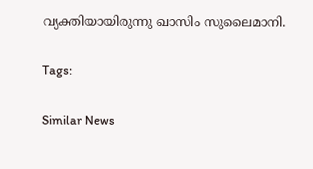വ്യക്തിയായിരുന്നു ഖാസിം സുലൈമാനി.

Tags:

Similar News